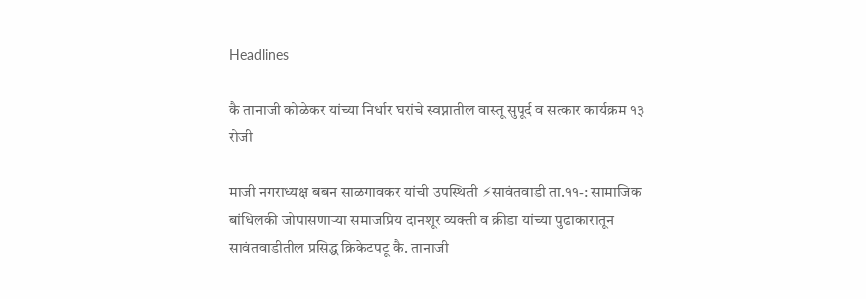Headlines

कै तानाजी कोळेकर यांच्या निर्धार घरांचे स्वप्नातील वास्तू सुपूर्द व सत्कार कार्यक्रम १३ रोजी

माजी नगराध्यक्ष बबन साळगावकर यांची उपस्थिती ⚡सावंतवाडी ता.११-: सामाजिक बांधिलकी जोपासणाऱ्या समाजप्रिय दानशूर व्यक्ती व क्रीडा यांच्या पुढाकारातून सावंतवाडीतील प्रसिद्ध क्रिकेटपटू कै. तानाजी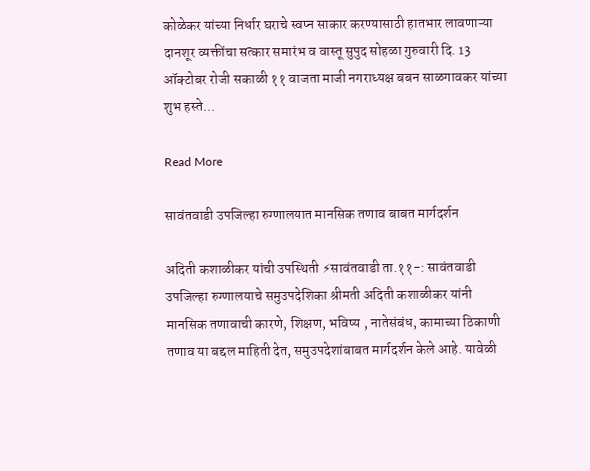कोळेकर यांच्या निर्धार घराचे स्वप्न साकार करण्यासाठी हातभार लावणाऱ्या दानशूर व्यक्तींचा सत्कार समारंभ व वास्तू सुपुद सोहळा गुरुवारी दि. 13 ऑक्टोबर रोजी सकाळी ११ वाजता माजी नगराध्यक्ष बबन साळगावकर यांच्या शुभ हस्ते…

Read More

सावंतवाडी उपजिल्हा रुग्णालयात मानसिक तणाव बाबत मार्गदर्शन

अदिती कशाळीकर यांची उपस्थिती ⚡सावंतवाडी ता.११-: सावंतवाडी उपजिल्हा रुग्णालयाचे समुउपदेशिका श्रीमती अदिती कशाळीकर यांनी मानसिक तणावाची कारणे, शिक्षण, भविष्य , नातेसंबंध, कामाच्या ठिकाणी तणाव या बद्दल माहिती देत, समुउपदेशांबाबत मार्गदर्शन केले आहे. यावेळी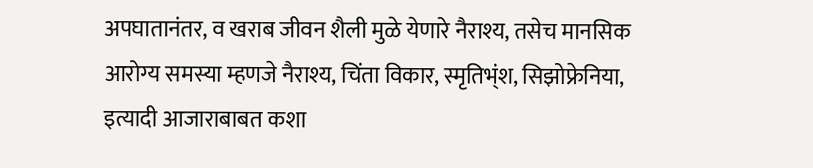अपघातानंतर, व खराब जीवन शैली मुळे येणारे नैराश्य, तसेच मानसिक आरोग्य समस्या म्हणजे नैराश्य, चिंता विकार, स्मृतिभ्ंश, सिझोफ्रेनिया, इत्यादी आजाराबाबत कशा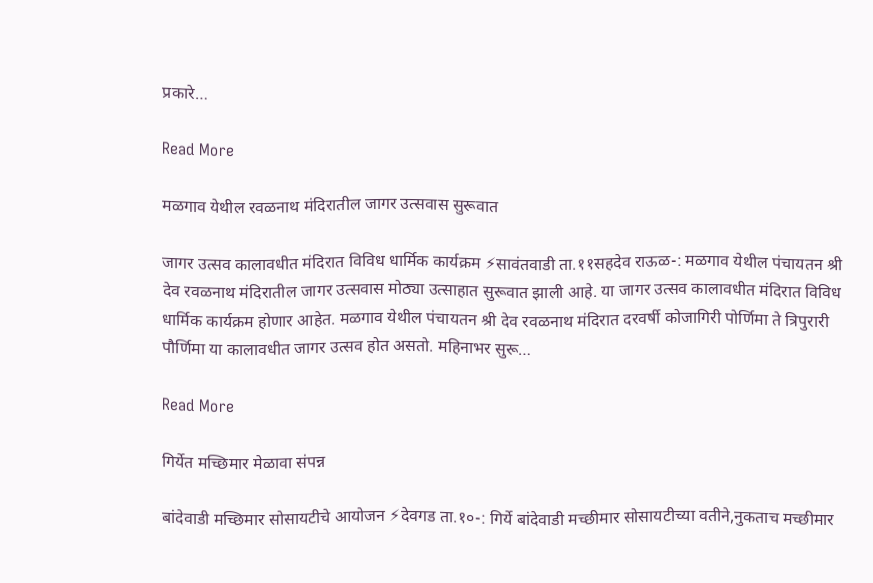प्रकारे…

Read More

मळगाव येथील रवळनाथ मंदिरातील जागर उत्सवास सुरूवात

जागर उत्सव कालावधीत मंदिरात विविध धार्मिक कार्यक्रम ⚡सावंतवाडी ता.११सहदेव राऊळ-: मळगाव येथील पंचायतन श्री देव रवळनाथ मंदिरातील जागर उत्सवास मोठ्या उत्साहात सुरूवात झाली आहे. या जागर उत्सव कालावधीत मंदिरात विविध धार्मिक कार्यक्रम होणार आहेत. मळगाव येथील पंचायतन श्री देव रवळनाथ मंदिरात दरवर्षी कोजागिरी पोर्णिमा ते त्रिपुरारी पौर्णिमा या कालावधीत जागर उत्सव होत असतो. महिनाभर सुरू…

Read More

गिर्येत मच्छिमार मेळावा संपन्न

बांदेवाडी मच्छिमार सोसायटीचे आयोजन ⚡देवगड ता.१०-: गिर्ये बांदेवाडी मच्छीमार सोसायटीच्या वतीने,नुकताच मच्छीमार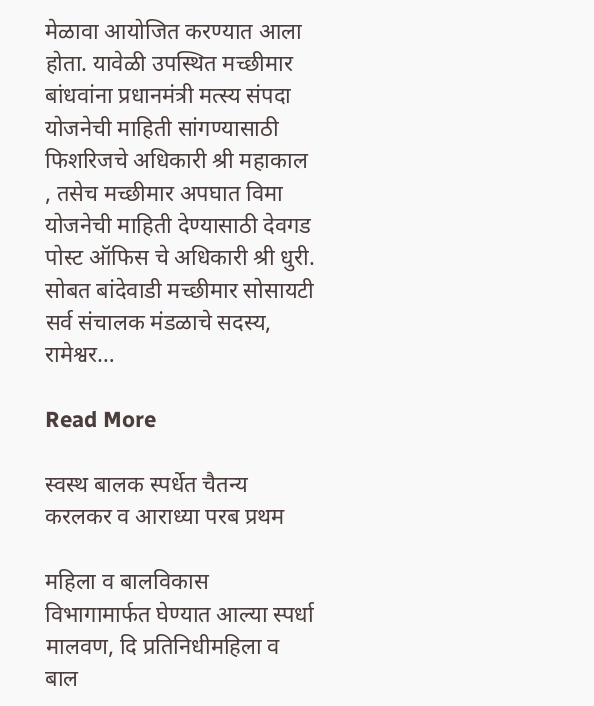मेळावा आयोजित करण्यात आला होता. यावेळी उपस्थित मच्छीमार बांधवांना प्रधानमंत्री मत्स्य संपदा योजनेची माहिती सांगण्यासाठी फिशरिजचे अधिकारी श्री महाकाल , तसेच मच्छीमार अपघात विमा योजनेची माहिती देण्यासाठी देवगड पोस्ट ऑफिस चे अधिकारी श्री धुरी. सोबत बांदेवाडी मच्छीमार सोसायटी सर्व संचालक मंडळाचे सदस्य, रामेश्वर…

Read More

स्वस्थ बालक स्पर्धेत चैतन्य करलकर व आराध्या परब प्रथम

महिला व बालविकास विभागामार्फत घेण्यात आल्या स्पर्धा मालवण, दि प्रतिनिधीमहिला व बाल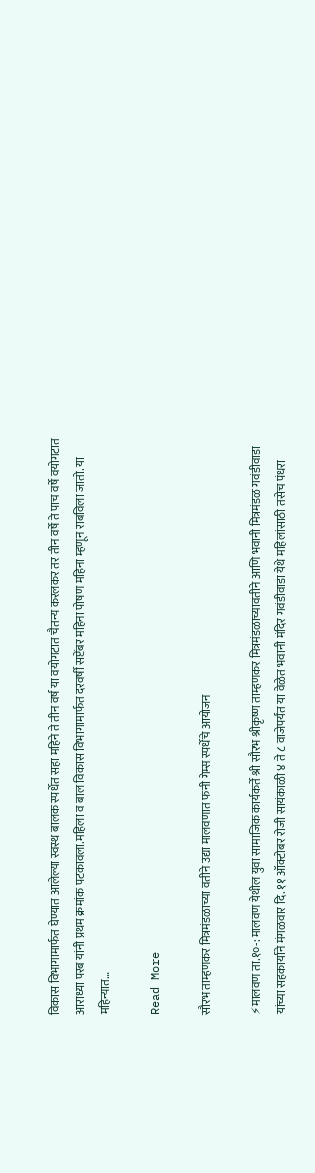विकास विभागामार्फत घेण्यात आलेल्या स्वस्थ बालक स्पर्धेत सहा महिने ते तीन वर्ष या वयोगटात चैतन्य करलकर तर तीन वर्षे ते पाच वर्षे वयोगटात आराध्या परब यांनी प्रथम क्रमांक पटकावला.महिला व बाल विकास विभागामार्फत दरवर्षी सप्टेंबर महिना पोषण महिना म्हणून राबविला जातो. या महिन्यात…

Read More

सौरभ ताम्हणकर मित्रमंडळाच्या वतीने उद्या मालवणात फनी गेम्स स्पर्धेचे आयोजन

⚡मालवण ता.१०-: मालवण येथील युवा सामाजिक कार्यकर्ते श्री सौरभ श्रीकृष्ण ताम्हणकर मित्रमंडळाच्यावतीने आणि भवानी मित्रमंडळ गवंडीवाडा यांच्या सहकार्याने मंगळवार दि. ११ ऑक्टोबर रोजी सायंकाळी ४ ते ८ वाजेपर्यंत या वेळेत भवानी मंदिर गवंडीवाडा येथे महिलांसाठी तसेच पंधरा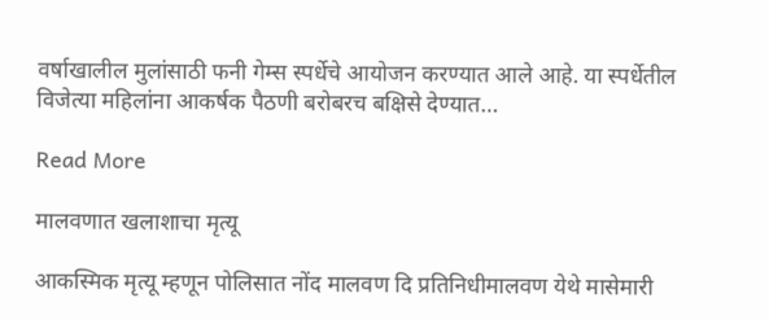वर्षाखालील मुलांसाठी फनी गेम्स स्पर्धेचे आयोजन करण्यात आले आहे. या स्पर्धेतील विजेत्या महिलांना आकर्षक पैठणी बरोबरच बक्षिसे देण्यात…

Read More

मालवणात खलाशाचा मृत्यू

आकस्मिक मृत्यू म्हणून पोलिसात नोंद मालवण दि प्रतिनिधीमालवण येथे मासेमारी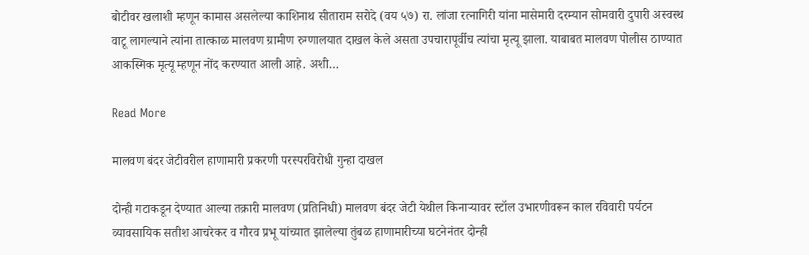बोटीवर खलाशी म्हणून कामास असलेल्या काशिनाथ सीताराम सरोदे (वय ५७) रा. लांजा रत्नागिरी यांना मासेमारी दरम्यान सोमवारी दुपारी अस्वस्थ वाटू लागल्याने त्यांना तात्काळ मालवण ग्रामीण रुग्णालयात दाखल केले असता उपचारापूर्वीच त्यांचा मृत्यू झाला. याबाबत मालवण पोलीस ठाण्यात आकस्मिक मृत्यू म्हणून नोंद करण्यात आली आहे. अशी…

Read More

मालवण बंदर जेटीवरील हाणामारी प्रकरणी परस्परविरोधी गुन्हा दाखल

दोन्ही गटाकडून देण्यात आल्या तक्रारी मालवण (प्रतिनिधी) मालवण बंदर जेटी येथील किनाऱ्यावर स्टॉल उभारणीवरून काल रविवारी पर्यटन व्यावसायिक सतीश आचरेकर व गौरव प्रभू यांच्यात झालेल्या तुंबळ हाणामारीच्या घटनेनंतर दोन्ही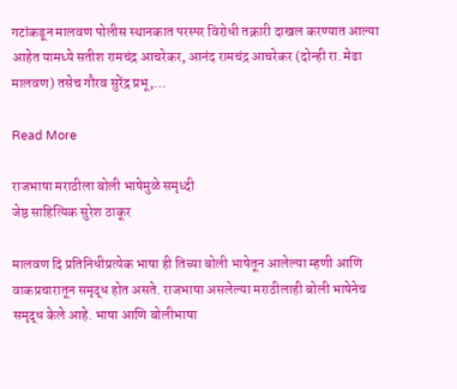गटांकडून मालवण पोलीस स्थानकात परस्पर विरोधी तक्रारी दाखल करण्यात आल्या आहेत यामध्ये सतीश रामचंद्र आचरेकर, आनंद रामचंद्र आचरेकर (दोन्ही रा. मेढा मालवण) तसेच गौरव सुरेंद्र प्रभू,…

Read More

राजभाषा मराठीला बोली भाषेमुळे समृध्दी
जेष्ठ साहित्यिक सुरेश ठाकूर

मालवण दि प्रतिनिधीप्रत्येक भाषा ही तिच्या बोली भाषेतून आलेल्या म्हणी आणि वाकप्रचारातून समृद्ध होत असते. राजभाषा असलेल्या मराठीलाही बोली भाषेनेच समृद्ध केले आहे. भाषा आणि बोलीभाषा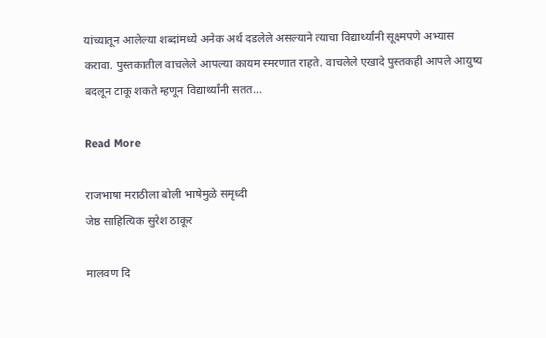यांच्यातून आलेल्या शब्दांमध्ये अनेक अर्थ दडलेले असल्याने त्याचा विद्यार्थ्यांनी सूक्ष्मपणे अभ्यास करावा. पुस्तकातील वाचलेले आपल्या कायम स्मरणात राहते. वाचलेले एखादे पुस्तकही आपले आयुष्य बदलून टाकू शकते म्हणून विद्यार्थ्यांनी सतत…

Read More

राजभाषा मराठीला बोली भाषेमुळे समृध्दी
जेष्ठ साहित्यिक सुरेश ठाकूर

मालवण दि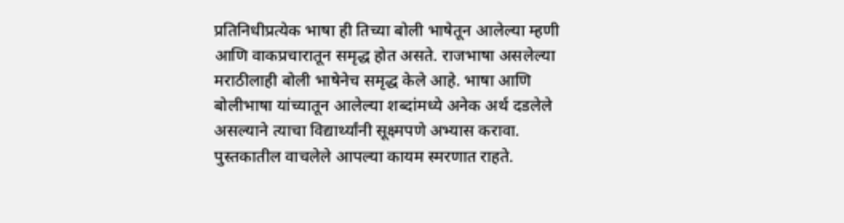प्रतिनिधीप्रत्येक भाषा ही तिच्या बोली भाषेतून आलेल्या म्हणी आणि वाकप्रचारातून समृद्ध होत असते. राजभाषा असलेल्या मराठीलाही बोली भाषेनेच समृद्ध केले आहे. भाषा आणि बोलीभाषा यांच्यातून आलेल्या शब्दांमध्ये अनेक अर्थ दडलेले असल्याने त्याचा विद्यार्थ्यांनी सूक्ष्मपणे अभ्यास करावा. पुस्तकातील वाचलेले आपल्या कायम स्मरणात राहते.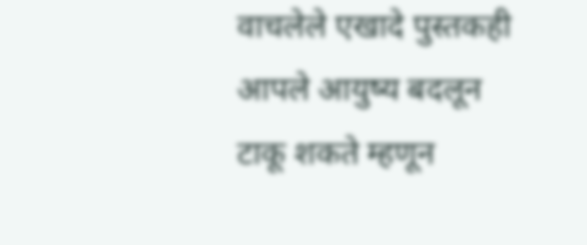वाचलेले एखादे पुस्तकही आपले आयुष्य बदलून टाकू शकते म्हणून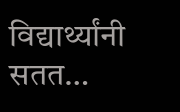विद्यार्थ्यांनी सतत…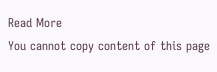Read More
You cannot copy content of this page